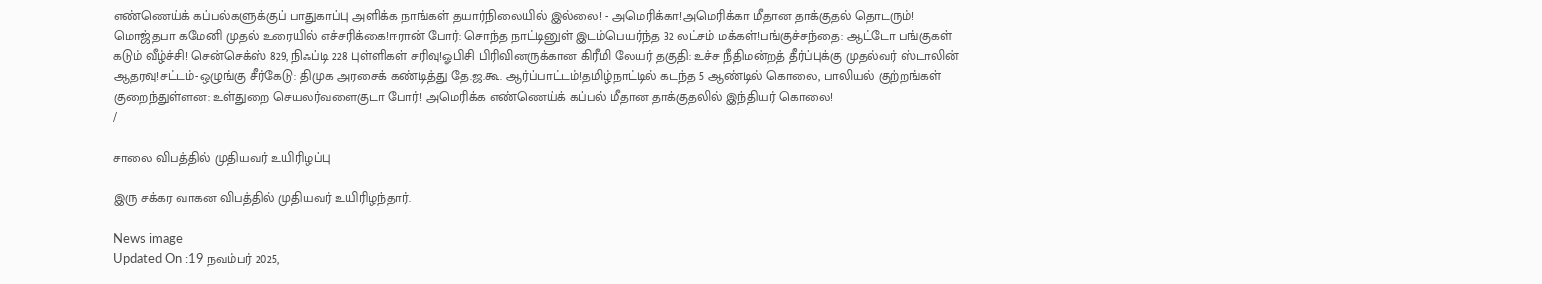எண்ணெய்க் கப்பல்களுக்குப் பாதுகாப்பு அளிக்க நாங்கள் தயார்நிலையில் இல்லை! - அமெரிக்கா!அமெரிக்கா மீதான தாக்குதல் தொடரும்! மொஜ்தபா கமேனி முதல் உரையில் எச்சரிக்கை!ஈரான் போர்: சொந்த நாட்டினுள் இடம்பெயர்ந்த 32 லட்சம் மக்கள்!பங்குச்சந்தை: ஆட்டோ பங்குகள் கடும் வீழ்ச்சி! சென்செக்ஸ் 829, நிஃப்டி 228 புள்ளிகள் சரிவு!ஓபிசி பிரிவினருக்கான கிரீமி லேயர் தகுதி: உச்ச நீதிமன்றத் தீர்ப்புக்கு முதல்வர் ஸ்டாலின் ஆதரவு!சட்டம்-ஒழுங்கு சீர்கேடு: திமுக அரசைக் கண்டித்து தே.ஜ.கூ. ஆர்ப்பாட்டம்!தமிழ்நாட்டில் கடந்த 5 ஆண்டில் கொலை, பாலியல் குற்றங்கள் குறைந்துள்ளன: உள்துறை செயலர்வளைகுடா போர்! அமெரிக்க எண்ணெய்க் கப்பல் மீதான தாக்குதலில் இந்தியர் கொலை!
/

சாலை விபத்தில் முதியவர் உயிரிழப்பு

இரு சக்கர வாகன விபத்தில் முதியவர் உயிரிழந்தார்.

News image
Updated On :19 நவம்பர் 2025,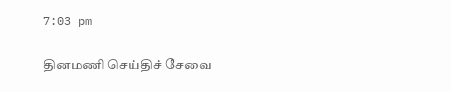7:03 pm

தினமணி செய்திச் சேவை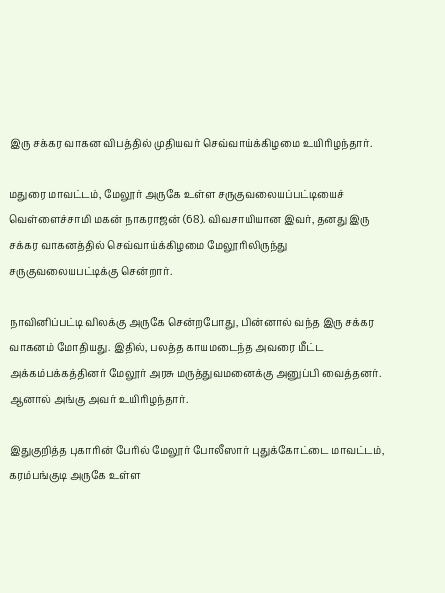இரு சக்கர வாகன விபத்தில் முதியவர் செவ்வாய்க்கிழமை உயிரிழந்தார்.

மதுரை மாவட்டம், மேலூர் அருகே உள்ள சருகுவலையப்பட்டியைச் வெள்ளைச்சாமி மகன் நாகராஜன் (68). விவசாயியான இவர், தனது இரு சக்கர வாகனத்தில் செவ்வாய்க்கிழமை மேலூரிலிருந்து சருகுவலையபட்டிக்கு சென்றார்.

நாவினிப்பட்டி விலக்கு அருகே சென்றபோது, பின்னால் வந்த இரு சக்கர வாகனம் மோதியது. இதில், பலத்த காயமடைந்த அவரை மீட்ட அக்கம்பக்கத்தினர் மேலூர் அரசு மருத்துவமனைக்கு அனுப்பி வைத்தனர். ஆனால் அங்கு அவர் உயிரிழந்தார்.

இதுகுறித்த புகாரின் பேரில் மேலூர் போலீஸார் புதுக்கோட்டை மாவட்டம், கரம்பங்குடி அருகே உள்ள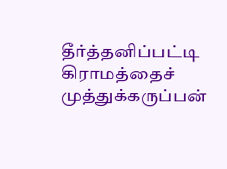தீர்த்தனிப்பட்டி கிராமத்தைச் முத்துக்கருப்பன்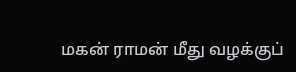மகன் ராமன் மீது வழக்குப்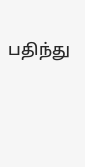பதிந்து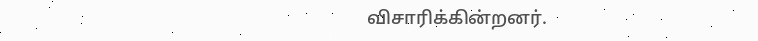விசாரிக்கின்றனர்.